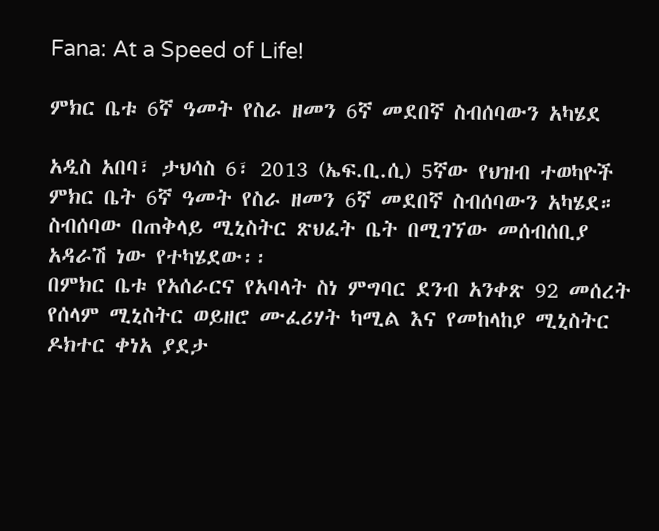Fana: At a Speed of Life!

ምክር ቤቱ 6ኛ ዓመት የስራ ዘመን 6ኛ መደበኛ ስብሰባውን አካሄደ

አዲስ አበባ፣ ታህሳስ 6፣ 2013 (ኤፍ.ቢ.ሲ) 5ኛው የህዝብ ተወካዮች ምክር ቤት 6ኛ ዓመት የስራ ዘመን 6ኛ መደበኛ ስብሰባውን አካሄደ።
ስብሰባው በጠቅላይ ሚኒስትር ጽህፈት ቤት በሚገኘው መሰብሰቢያ አዳራሽ ነው የተካሄደው፡፡
በምክር ቤቱ የአሰራርና የአባላት ስነ ምግባር ደንብ አንቀጽ 92 መሰረት የሰላም ሚኒስትር ወይዘሮ ሙፈሪሃት ካሚል እና የመከላከያ ሚኒስትር ዶክተር ቀነአ ያደታ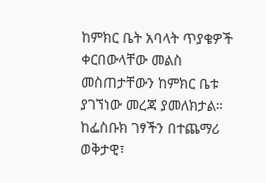ከምክር ቤት አባላት ጥያቄዎች ቀርበውላቸው መልስ መስጠታቸውን ከምክር ቤቱ ያገኘነው መረጃ ያመለክታል።
ከፌስቡክ ገፃችን በተጨማሪ ወቅታዊ፣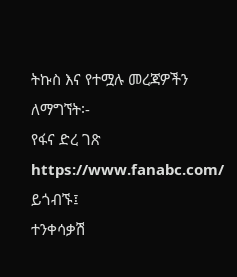ትኩስ እና የተሟሉ መረጃዎችን ለማግኘት፡-
የፋና ድረ ገጽ https://www.fanabc.com/ ይጎብኙ፤
ተንቀሳቃሽ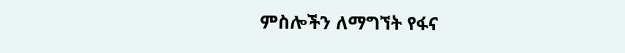ምስሎችን ለማግኘት የፋና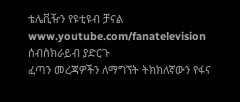ቴሌቪዥን የዩቲዩብ ቻናል www.youtube.com/fanatelevision ሰብስክራይብ ያድርጉ
ፈጣን መረጃዎችን ለማግኘት ትክክለኛውን የፋና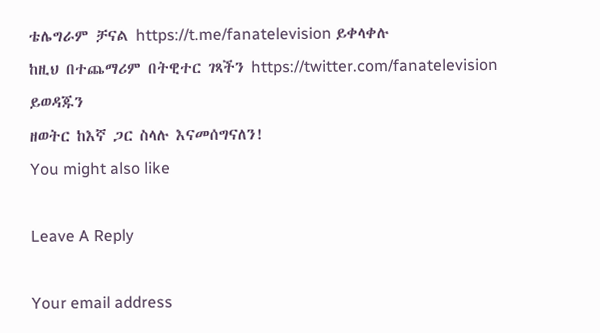ቴሌግራም ቻናል https://t.me/fanatelevision ይቀላቀሉ
ከዚህ በተጨማሪም በትዊተር ገጻችን https://twitter.com/fanatelevision ይወዳጁን
ዘወትር ከእኛ ጋር ስላሉ እናመሰግናለን!
You might also like

Leave A Reply

Your email address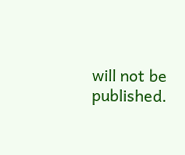will not be published.